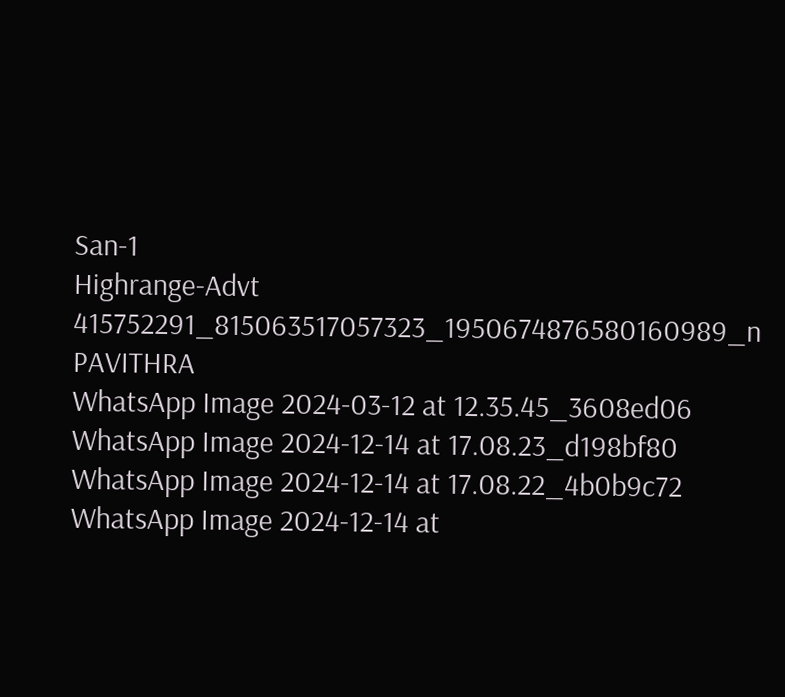San-1
Highrange-Advt
415752291_815063517057323_1950674876580160989_n
PAVITHRA
WhatsApp Image 2024-03-12 at 12.35.45_3608ed06
WhatsApp Image 2024-12-14 at 17.08.23_d198bf80
WhatsApp Image 2024-12-14 at 17.08.22_4b0b9c72
WhatsApp Image 2024-12-14 at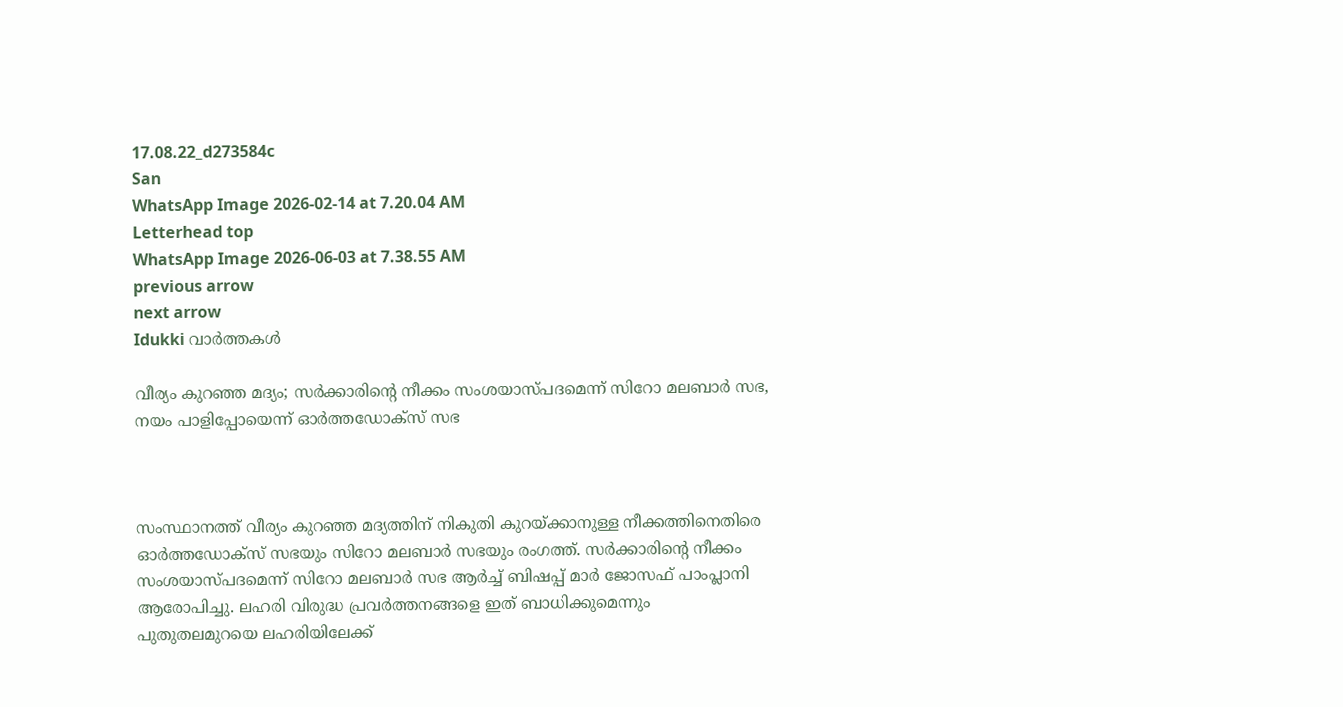17.08.22_d273584c
San
WhatsApp Image 2026-02-14 at 7.20.04 AM
Letterhead top
WhatsApp Image 2026-06-03 at 7.38.55 AM
previous arrow
next arrow
Idukki വാര്‍ത്തകള്‍

വീര്യം കുറഞ്ഞ മദ്യം; സർക്കാരിന്റെ നീക്കം സംശയാസ്പദമെന്ന് സിറോ മലബാർ സഭ, നയം പാളിപ്പോയെന്ന് ഓർത്തഡോക്‌സ് സഭ



സംസ്ഥാനത്ത് വീര്യം കുറഞ്ഞ മദ്യത്തിന് നികുതി കുറയ്ക്കാനുള്ള നീക്കത്തിനെതിരെ ഓര്‍ത്തഡോക്‌സ് സഭയും സിറോ മലബാര്‍ സഭയും രംഗത്ത്. സര്‍ക്കാരിന്റെ നീക്കം സംശയാസ്പദമെന്ന് സിറോ മലബാര്‍ സഭ ആര്‍ച്ച് ബിഷപ്പ് മാര്‍ ജോസഫ് പാംപ്ലാനി ആരോപിച്ചു. ലഹരി വിരുദ്ധ പ്രവര്‍ത്തനങ്ങളെ ഇത് ബാധിക്കുമെന്നും പുതുതലമുറയെ ലഹരിയിലേക്ക്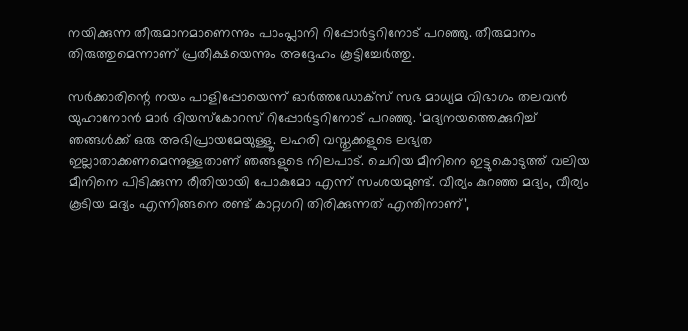നയിക്കുന്ന തീരുമാനമാണെന്നും പാംപ്ലാനി റിപ്പോര്‍ട്ടറിനോട് പറഞ്ഞു. തീരുമാനം തിരുത്തുമെന്നാണ് പ്രതീക്ഷയെന്നും അദ്ദേഹം കൂട്ടിച്ചേര്‍ത്തു.

സര്‍ക്കാരിന്റെ നയം പാളിപ്പോയെന്ന് ഓര്‍ത്തഡോക്‌സ് സഭ മാധ്യമ വിഭാഗം തലവന്‍ യുഹാനോന്‍ മാര്‍ ദിയസ്‌കോറസ് റിപ്പോര്‍ട്ടറിനോട് പറഞ്ഞു. ‘മദ്യനയത്തെക്കുറിച്ച് ഞങ്ങള്‍ക്ക് ഒരു അഭിപ്രായമേയുള്ളൂ. ലഹരി വസ്തുക്കളുടെ ലഭ്യത ഇല്ലാതാക്കണമെന്നുള്ളതാണ് ഞങ്ങളുടെ നിലപാട്. ചെറിയ മീനിനെ ഇട്ടുകൊടുത്ത് വലിയ മീനിനെ പിടിക്കുന്ന രീതിയായി പോകുമോ എന്ന് സംശയമുണ്ട്. വീര്യം കുറഞ്ഞ മദ്യം, വീര്യം കൂടിയ മദ്യം എന്നിങ്ങനെ രണ്ട് കാറ്റഗറി തിരിക്കുന്നത് എന്തിനാണ്’,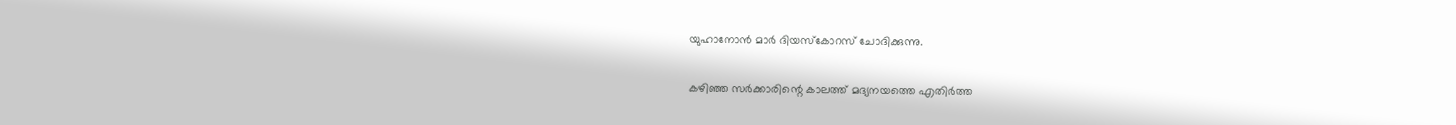യുഹാനോന്‍ മാര്‍ ദിയസ്‌കോറസ് ചോദിക്കുന്നു.

കഴിഞ്ഞ സര്‍ക്കാരിന്റെ കാലത്ത് മദ്യനയത്തെ എതിര്‍ത്ത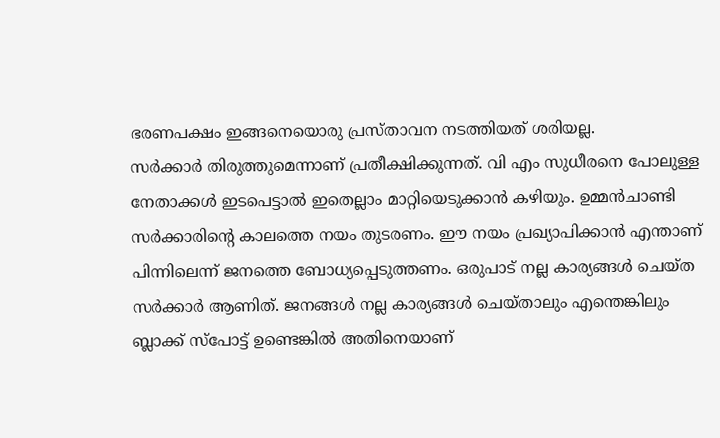ഭരണപക്ഷം ഇങ്ങനെയൊരു പ്രസ്താവന നടത്തിയത് ശരിയല്ല.
സര്‍ക്കാര്‍ തിരുത്തുമെന്നാണ് പ്രതീക്ഷിക്കുന്നത്. വി എം സുധീരനെ പോലുള്ള നേതാക്കള്‍ ഇടപെട്ടാല്‍ ഇതെല്ലാം മാറ്റിയെടുക്കാന്‍ കഴിയും. ഉമ്മന്‍ചാണ്ടി സര്‍ക്കാരിന്റെ കാലത്തെ നയം തുടരണം. ഈ നയം പ്രഖ്യാപിക്കാന്‍ എന്താണ് പിന്നിലെന്ന് ജനത്തെ ബോധ്യപ്പെടുത്തണം. ഒരുപാട് നല്ല കാര്യങ്ങള്‍ ചെയ്ത സര്‍ക്കാര്‍ ആണിത്. ജനങ്ങള്‍ നല്ല കാര്യങ്ങള്‍ ചെയ്താലും എന്തെങ്കിലും ബ്ലാക്ക് സ്‌പോട്ട് ഉണ്ടെങ്കില്‍ അതിനെയാണ്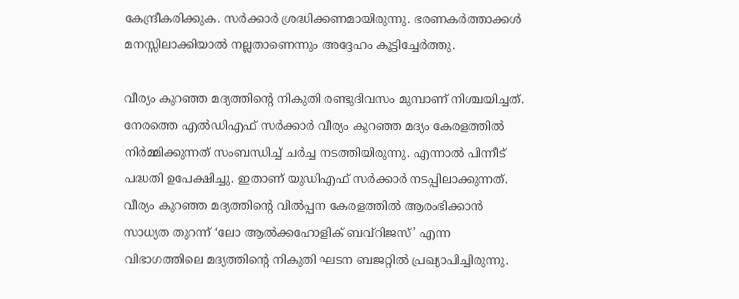കേന്ദ്രീകരിക്കുക. സര്‍ക്കാര്‍ ശ്രദ്ധിക്കണമായിരുന്നു. ഭരണകര്‍ത്താക്കള്‍ മനസ്സിലാക്കിയാല്‍ നല്ലതാണെന്നും അദ്ദേഹം കൂട്ടിച്ചേര്‍ത്തു.

വീര്യം കുറഞ്ഞ മദ്യത്തിന്റെ നികുതി രണ്ടുദിവസം മുമ്പാണ് നിശ്ചയിച്ചത്.  നേരത്തെ എല്‍ഡിഎഫ് സര്‍ക്കാര്‍ വീര്യം കുറഞ്ഞ മദ്യം കേരളത്തില്‍ നിര്‍മ്മിക്കുന്നത് സംബന്ധിച്ച് ചര്‍ച്ച നടത്തിയിരുന്നു. എന്നാല്‍ പിന്നീട് പദ്ധതി ഉപേക്ഷിച്ചു. ഇതാണ് യുഡിഎഫ് സര്‍ക്കാര്‍ നടപ്പിലാക്കുന്നത്. വീര്യം കുറഞ്ഞ മദ്യത്തിന്റെ വില്‍പ്പന കേരളത്തില്‍ ആരംഭിക്കാന്‍ സാധ്യത തുറന്ന് ‘ലോ ആല്‍ക്കഹോളിക് ബവ്‌റിജസ്’ എന്ന വിഭാഗത്തിലെ മദ്യത്തിന്റെ നികുതി ഘടന ബജറ്റില്‍ പ്രഖ്യാപിച്ചിരുന്നു.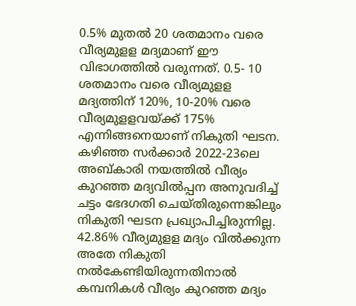0.5% മുതല്‍ 20 ശതമാനം വരെ വീര്യമുളള മദ്യമാണ് ഈ വിഭാഗത്തില്‍ വരുന്നത്. 0.5- 10 ശതമാനം വരെ വീര്യമുളള മദ്യത്തിന് 120%, 10-20% വരെ വീര്യമുളളവയ്ക്ക് 175% എന്നിങ്ങനെയാണ് നികുതി ഘടന. കഴിഞ്ഞ സര്‍ക്കാര്‍ 2022-23ലെ അബ്കാരി നയത്തില്‍ വീര്യം കുറഞ്ഞ മദ്യവില്‍പ്പന അനുവദിച്ച് ചട്ടം ഭേദഗതി ചെയ്തിരുന്നെങ്കിലും നികുതി ഘടന പ്രഖ്യാപിച്ചിരുന്നില്ല. 42.86% വീര്യമുളള മദ്യം വില്‍ക്കുന്ന അതേ നികുതി നല്‍കേണ്ടിയിരുന്നതിനാല്‍ കമ്പനികള്‍ വീര്യം കുറഞ്ഞ മദ്യം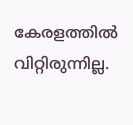കേരളത്തില്‍ വിറ്റിരുന്നില്ല.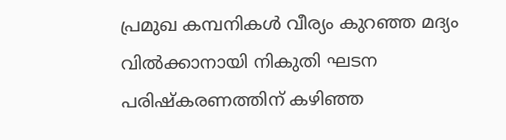പ്രമുഖ കമ്പനികള്‍ വീര്യം കുറഞ്ഞ മദ്യം വില്‍ക്കാനായി നികുതി ഘടന പരിഷ്‌കരണത്തിന് കഴിഞ്ഞ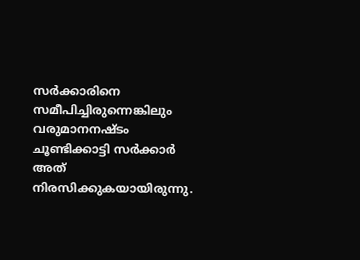സര്‍ക്കാരിനെ സമീപിച്ചിരുന്നെങ്കിലും വരുമാനനഷ്ടം ചൂണ്ടിക്കാട്ടി സര്‍ക്കാര്‍ അത് നിരസിക്കുകയായിരുന്നു.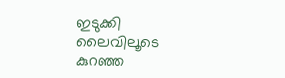ഇടുക്കി ലൈവിലൂടെ കുറഞ്ഞ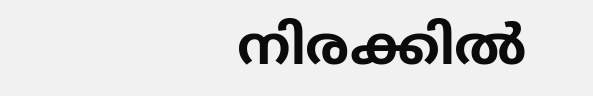നിരക്കിൽ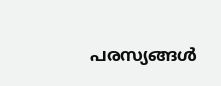പരസ്യങ്ങൾ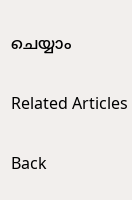ചെയ്യാം

Related Articles

Back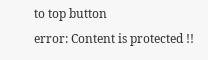to top button
error: Content is protected !!